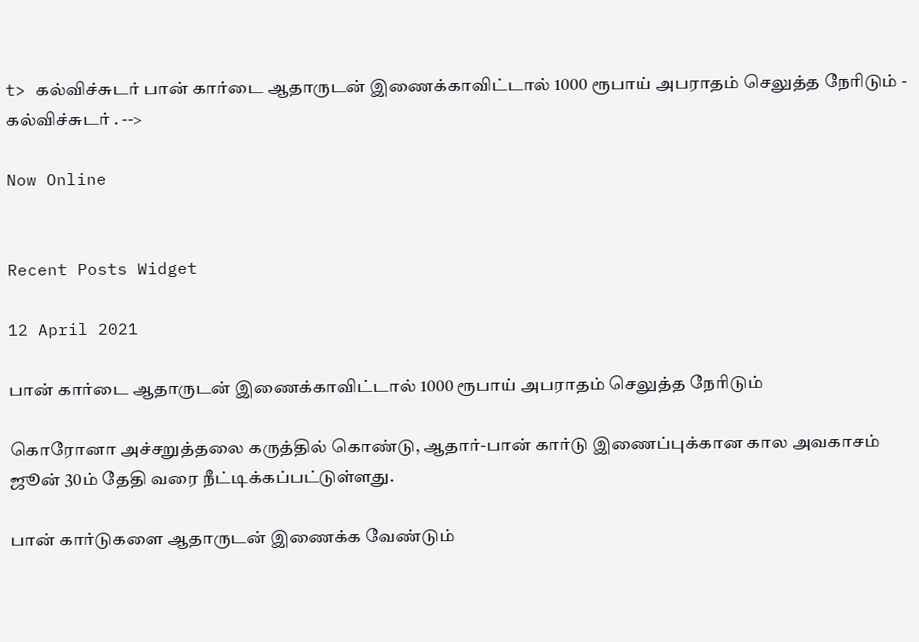t> கல்விச்சுடர் பான் கார்டை ஆதாருடன் இணைக்காவிட்டால் 1000 ரூபாய் அபராதம் செலுத்த நேரிடும் - கல்விச்சுடர் . -->

Now Online


Recent Posts Widget

12 April 2021

பான் கார்டை ஆதாருடன் இணைக்காவிட்டால் 1000 ரூபாய் அபராதம் செலுத்த நேரிடும்

கொரோனா அச்சறுத்தலை கருத்தில் கொண்டு, ஆதார்-பான் கார்டு இணைப்புக்கான கால அவகாசம் ஜூன் 30ம் தேதி வரை நீட்டிக்கப்பட்டுள்ளது.

பான் கார்டுகளை ஆதாருடன் இணைக்க வேண்டும்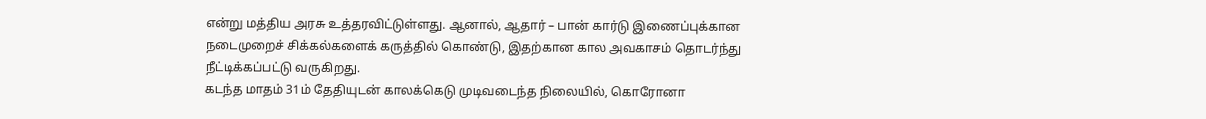என்று மத்திய அரசு உத்தரவிட்டுள்ளது. ஆனால், ஆதார் – பான் கார்டு இணைப்புக்கான நடைமுறைச் சிக்கல்களைக் கருத்தில் கொண்டு, இதற்கான கால அவகாசம் தொடர்ந்து நீட்டிக்கப்பட்டு வருகிறது.
கடந்த மாதம் 31ம் தேதியுடன் காலக்கெடு முடிவடைந்த நிலையில், கொரோனா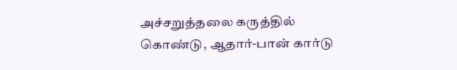அச்சறுத்தலை கருத்தில் கொண்டு, ஆதார்-பான் கார்டு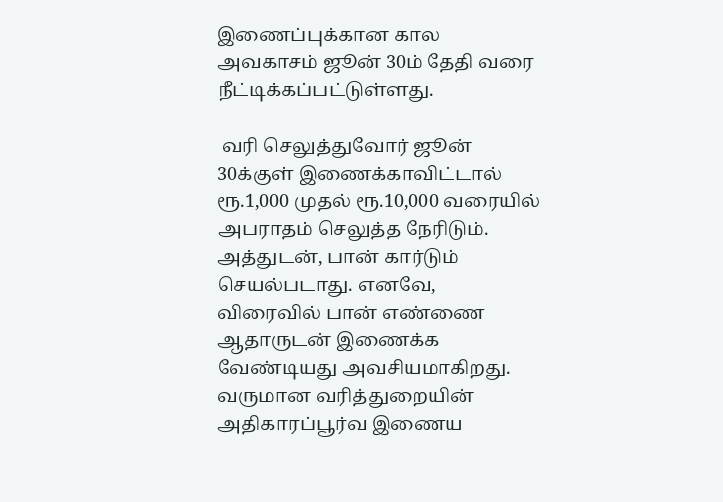இணைப்புக்கான கால அவகாசம் ஜூன் 30ம் தேதி வரை நீட்டிக்கப்பட்டுள்ளது.

 வரி செலுத்துவோர் ஜூன் 30க்குள் இணைக்காவிட்டால் ரூ.1,000 முதல் ரூ.10,000 வரையில் அபராதம் செலுத்த நேரிடும். அத்துடன், பான் கார்டும் செயல்படாது. எனவே, விரைவில் பான் எண்ணை ஆதாருடன் இணைக்க வேண்டியது அவசியமாகிறது.
வருமான வரித்துறையின் அதிகாரப்பூர்வ இணைய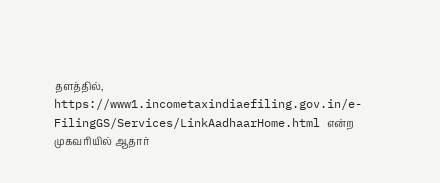தளத்தில், https://www1.incometaxindiaefiling.gov.in/e-FilingGS/Services/LinkAadhaarHome.html என்ற முகவரியில் ஆதார்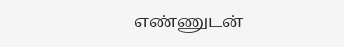எண்ணுடன்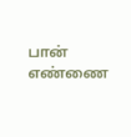பான் எண்ணை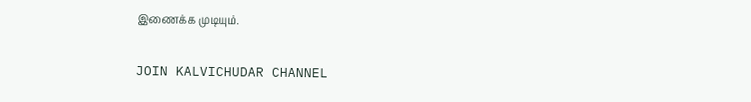இணைக்க முடியும்.

JOIN KALVICHUDAR CHANNEL